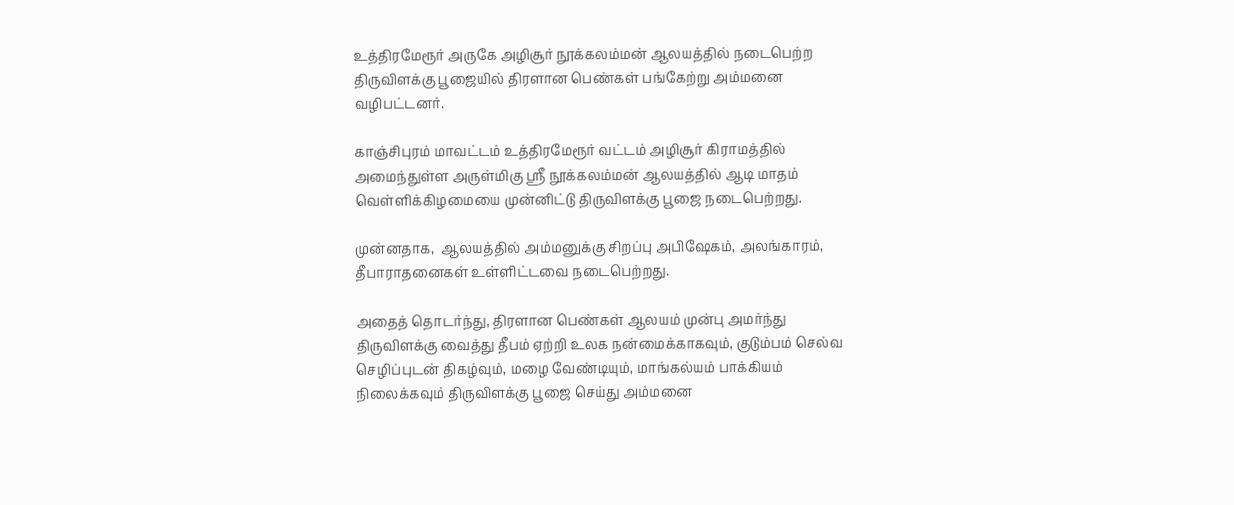உத்திரமேரூர் அருகே அழிசூர் நூக்கலம்மன் ஆலயத்தில் நடைபெற்ற திருவிளக்கு பூஜையில் திரளான பெண்கள் பங்கேற்று அம்மனை வழிபட்டனர்.

காஞ்சிபுரம் மாவட்டம் உத்திரமேரூர் வட்டம் அழிசூர் கிராமத்தில் அமைந்துள்ள அருள்மிகு ஶ்ரீ நூக்கலம்மன் ஆலயத்தில் ஆடி மாதம் வெள்ளிக்கிழமையை முன்னிட்டு திருவிளக்கு பூஜை நடைபெற்றது.

முன்னதாக,  ஆலயத்தில் அம்மனுக்கு சிறப்பு அபிஷேகம், அலங்காரம், தீபாராதனைகள் உள்ளிட்டவை நடைபெற்றது.

அதைத் தொடர்ந்து, திரளான பெண்கள் ஆலயம் முன்பு அமர்ந்து திருவிளக்கு வைத்து தீபம் ஏற்றி உலக நன்மைக்காகவும், குடும்பம் செல்வ செழிப்புடன் திகழ்வும், மழை வேண்டியும், மாங்கல்யம் பாக்கியம் நிலைக்கவும் திருவிளக்கு பூஜை செய்து அம்மனை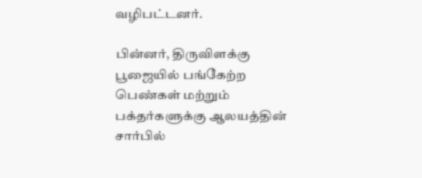வழிபட்டனர்.

பின்னர், திருவிளக்கு பூஜையில் பங்கேற்ற பெண்கள் மற்றும் பக்தர்களுக்கு ஆலயத்தின் சார்பில்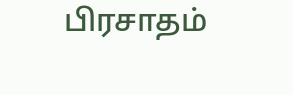பிரசாதம்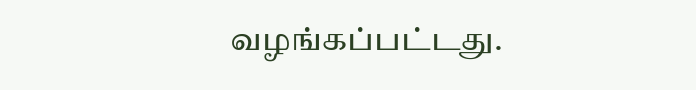வழங்கப்பட்டது.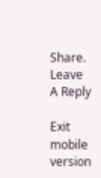Share.
Leave A Reply

Exit mobile version